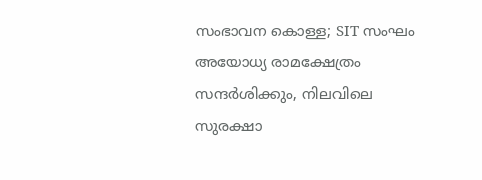സംഭാവന കൊള്ള; SIT സംഘം അയോധ്യ രാമക്ഷേത്രം സന്ദര്‍ശിക്കും, നിലവിലെ സുരക്ഷാ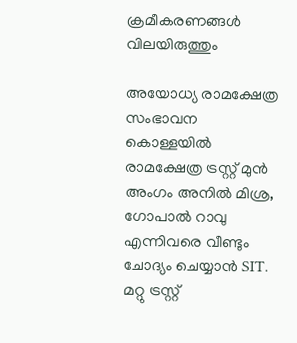ക്രമീകരണങ്ങള്‍ വിലയിരുത്തും

അയോധ്യ രാമക്ഷേത്ര സംഭാവന കൊള്ളയില്‍ രാമക്ഷേത്ര ട്രസ്റ്റ് മുന്‍ അംഗം അനില്‍ മിശ്ര, ഗോപാല്‍ റാവു എന്നിവരെ വീണ്ടും ചോദ്യം ചെയ്യാന്‍ SIT. മറ്റു ട്രസ്റ്റ്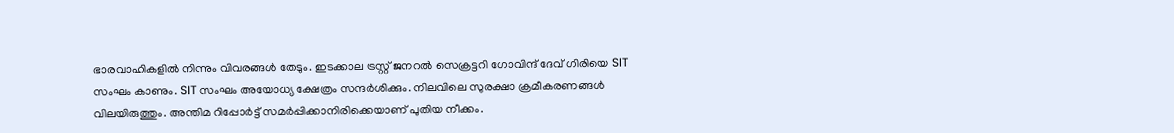ഭാരവാഹികളില്‍ നിന്നും വിവരങ്ങള്‍ തേടും. ഇടക്കാല ട്രസ്റ്റ് ജനറല്‍ സെക്രട്ടറി ഗോവിന്ദ് ദേവ് ഗിരിയെ SIT സംഘം കാണും. SIT സംഘം അയോധ്യ ക്ഷേത്രം സന്ദര്‍ശിക്കും. നിലവിലെ സുരക്ഷാ ക്രമീകരണങ്ങള്‍ വിലയിരുത്തും. അന്തിമ റിപ്പോര്‍ട്ട് സമര്‍പ്പിക്കാനിരിക്കെയാണ് പുതിയ നീക്കം.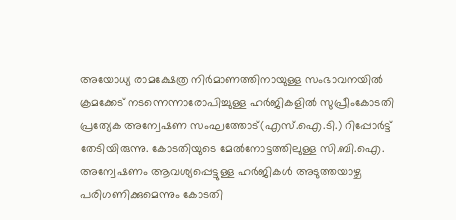അയോധ്യ രാമക്ഷേത്ര നിര്‍മാണത്തിനായുള്ള സംഭാവനയില്‍ ക്രമക്കേട് നടന്നെന്നാരോപിച്ചുള്ള ഹര്‍ജികളില്‍ സുപ്രീംകോടതി പ്രത്യേക അന്വേഷണ സംഘത്തോട്(എസ്.ഐ.ടി.) റിപ്പോര്‍ട്ട് തേടിയിരുന്നു. കോടതിയുടെ മേല്‍നോട്ടത്തിലുള്ള സി.ബി.ഐ. അന്വേഷണം ആവശ്യപ്പെട്ടുള്ള ഹര്‍ജികള്‍ അടുത്തയാഴ്ച പരിഗണിക്കുമെന്നും കോടതി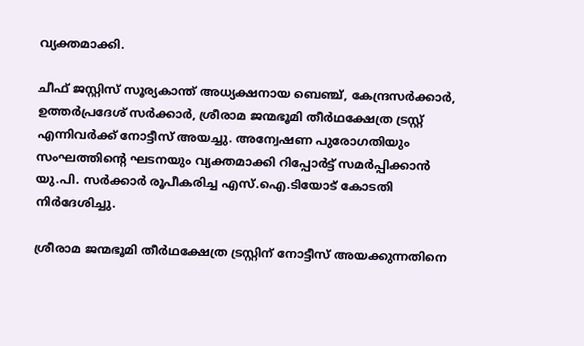വ്യക്തമാക്കി.

ചീഫ് ജസ്റ്റിസ് സൂര്യകാന്ത് അധ്യക്ഷനായ ബെഞ്ച്, കേന്ദ്രസര്‍ക്കാര്‍, ഉത്തര്‍പ്രദേശ് സര്‍ക്കാര്‍, ശ്രീരാമ ജന്മഭൂമി തീര്‍ഥക്ഷേത്ര ട്രസ്റ്റ് എന്നിവര്‍ക്ക് നോട്ടീസ് അയച്ചു. അന്വേഷണ പുരോഗതിയും സംഘത്തിന്റെ ഘടനയും വ്യക്തമാക്കി റിപ്പോര്‍ട്ട് സമര്‍പ്പിക്കാന്‍ യു.പി. സര്‍ക്കാര്‍ രൂപീകരിച്ച എസ്.ഐ.ടിയോട് കോടതി നിര്‍ദേശിച്ചു.

ശ്രീരാമ ജന്മഭൂമി തീര്‍ഥക്ഷേത്ര ട്രസ്റ്റിന് നോട്ടീസ് അയക്കുന്നതിനെ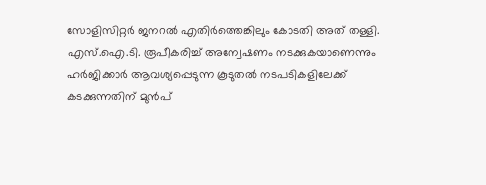സോളിസിറ്റര്‍ ജനറല്‍ എതിര്‍ത്തെങ്കിലും കോടതി അത് തള്ളി. എസ്.ഐ.ടി. രൂപീകരിച്ച് അന്വേഷണം നടക്കുകയാണെന്നും ഹര്‍ജിക്കാര്‍ ആവശ്യപ്പെടുന്ന കൂടുതല്‍ നടപടികളിലേക്ക് കടക്കുന്നതിന് മുന്‍പ്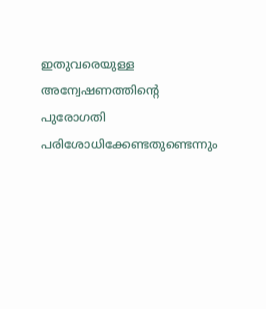ഇതുവരെയുള്ള അന്വേഷണത്തിന്റെ പുരോഗതി പരിശോധിക്കേണ്ടതുണ്ടെന്നും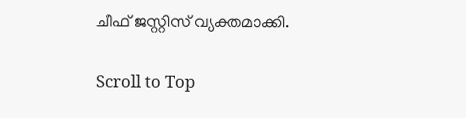ചീഫ് ജസ്റ്റിസ് വ്യക്തമാക്കി.

Scroll to Top